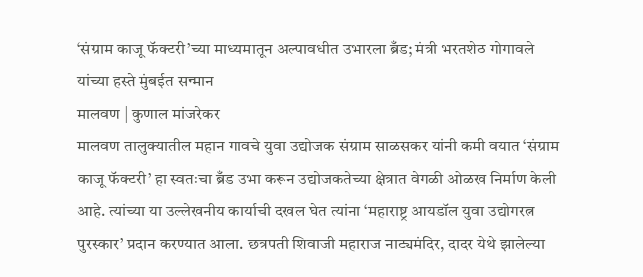‘संग्राम काजू फॅक्टरी’च्या माध्यमातून अल्पावधीत उभारला ब्रँड; मंत्री भरतशेठ गोगावले यांच्या हस्ते मुंबईत सन्मान
मालवण | कुणाल मांजरेकर
मालवण तालुक्यातील महान गावचे युवा उद्योजक संग्राम साळसकर यांनी कमी वयात ‘संग्राम काजू फॅक्टरी’ हा स्वतःचा ब्रँड उभा करून उद्योजकतेच्या क्षेत्रात वेगळी ओळख निर्माण केली आहे. त्यांच्या या उल्लेखनीय कार्याची दखल घेत त्यांना ‘महाराष्ट्र आयडॉल युवा उद्योगरत्न पुरस्कार’ प्रदान करण्यात आला. छत्रपती शिवाजी महाराज नाट्यमंदिर, दादर येथे झालेल्या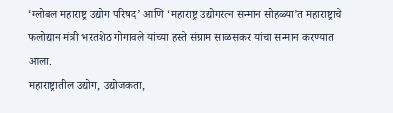‘ग्लोबल महाराष्ट्र उद्योग परिषद’ आणि ‘महाराष्ट्र उद्योगरत्न सन्मान सोहळ्या’त महाराष्ट्राचे फलोद्यान मंत्री भरतशेठ गोगावले यांच्या हस्ते संग्राम साळसकर यांचा सन्मान करण्यात आला.
महाराष्ट्रातील उद्योग, उद्योजकता,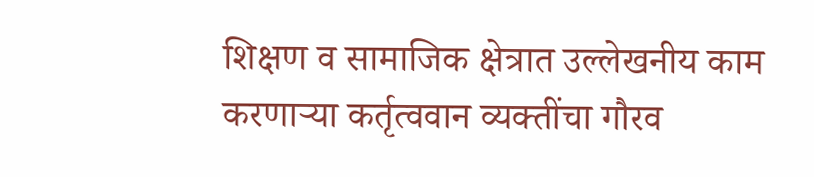शिक्षण व सामाजिक क्षेत्रात उल्लेखनीय काम करणाऱ्या कर्तृत्ववान व्यक्तींचा गौरव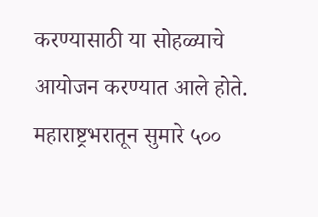करण्यासाठी या सोहळ्याचे आयोजन करण्यात आले होते. महाराष्ट्रभरातून सुमारे ५००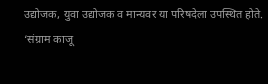उद्योजक, युवा उद्योजक व मान्यवर या परिषदेला उपस्थित होते.
‘संग्राम काजू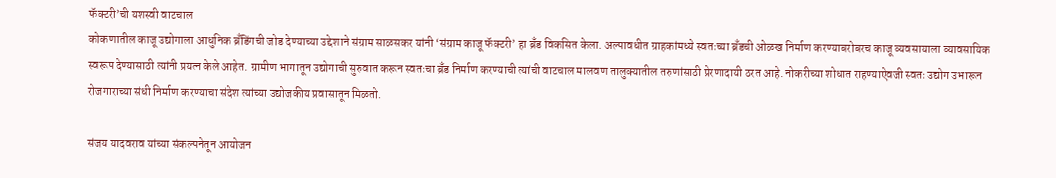फॅक्टरी’ची यशस्वी वाटचाल
कोकणातील काजू उद्योगाला आधुनिक ब्रँडिंगची जोड देण्याच्या उद्देशाने संग्राम साळसकर यांनी ‘संग्राम काजू फॅक्टरी’ हा ब्रँड विकसित केला. अल्पावधीत ग्राहकांमध्ये स्वतःच्या ब्रँडची ओळख निर्माण करण्याबरोबरच काजू व्यवसायाला व्यावसायिक स्वरूप देण्यासाठी त्यांनी प्रयत्न केले आहेत. ग्रामीण भागातून उद्योगाची सुरुवात करून स्वतःचा ब्रँड निर्माण करण्याची त्यांची वाटचाल मालवण तालुक्यातील तरुणांसाठी प्रेरणादायी ठरत आहे. नोकरीच्या शोधात राहण्याऐवजी स्वतः उद्योग उभारून रोजगाराच्या संधी निर्माण करण्याचा संदेश त्यांच्या उद्योजकीय प्रवासातून मिळतो.

संजय यादवराव यांच्या संकल्पनेतून आयोजन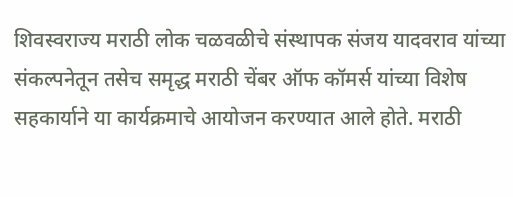शिवस्वराज्य मराठी लोक चळवळीचे संस्थापक संजय यादवराव यांच्या संकल्पनेतून तसेच समृद्ध मराठी चेंबर ऑफ कॉमर्स यांच्या विशेष सहकार्याने या कार्यक्रमाचे आयोजन करण्यात आले होते. मराठी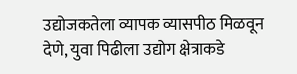उद्योजकतेला व्यापक व्यासपीठ मिळवून देणे, युवा पिढीला उद्योग क्षेत्राकडे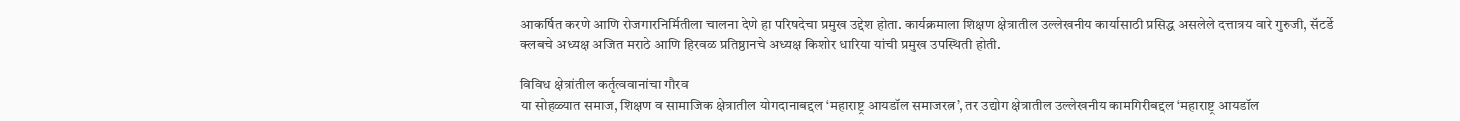आकर्षित करणे आणि रोजगारनिर्मितीला चालना देणे हा परिषदेचा प्रमुख उद्देश होता. कार्यक्रमाला शिक्षण क्षेत्रातील उल्लेखनीय कार्यासाठी प्रसिद्ध असलेले दत्तात्रय वारे गुरुजी, सॅटर्डे क्लबचे अध्यक्ष अजित मराठे आणि हिरवळ प्रतिष्ठानचे अध्यक्ष किशोर धारिया यांची प्रमुख उपस्थिती होती.

विविध क्षेत्रांतील कर्तृत्ववानांचा गौरव
या सोहळ्यात समाज, शिक्षण व सामाजिक क्षेत्रातील योगदानाबद्दल ‘महाराष्ट्र आयडॉल समाजरत्न’, तर उद्योग क्षेत्रातील उल्लेखनीय कामगिरीबद्दल ‘महाराष्ट्र आयडॉल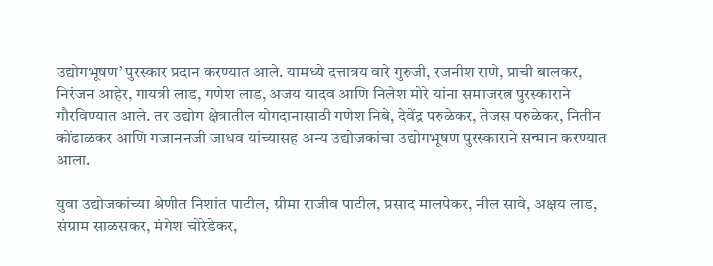उद्योगभूषण’ पुरस्कार प्रदान करण्यात आले. यामध्ये दत्तात्रय वारे गुरुजी, रजनीश राणे, प्राची बालकर, निरंजन आहेर, गायत्री लाड, गणेश लाड, अजय यादव आणि निलेश मोरे यांना समाजरत्न पुरस्काराने गौरविण्यात आले. तर उद्योग क्षेत्रातील योगदानासाठी गणेश निबे, देवेंद्र परुळेकर, तेजस परुळेकर, नितीन कोंढाळकर आणि गजाननजी जाधव यांच्यासह अन्य उद्योजकांचा उद्योगभूषण पुरस्काराने सन्मान करण्यात आला.

युवा उद्योजकांच्या श्रेणीत निशांत पाटील, ग्रीमा राजीव पाटील, प्रसाद मालपेकर, नील सावे, अक्षय लाड, संग्राम साळसकर, मंगेश चोरेडेकर,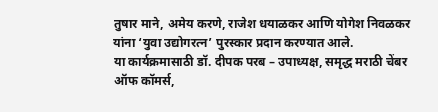तुषार माने, अमेय करणे, राजेश धयाळकर आणि योगेश निवळकर यांना ‘युवा उद्योगरत्न’ पुरस्कार प्रदान करण्यात आले.
या कार्यक्रमासाठी डॉ. दीपक परब – उपाध्यक्ष, समृद्ध मराठी चेंबर ऑफ कॉमर्स,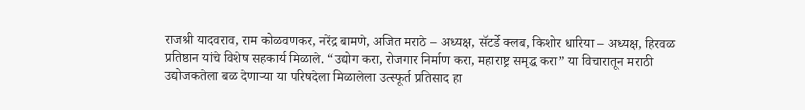राजश्री यादवराव, राम कोळवणकर, नरेंद्र बामणे, अजित मराठे – अध्यक्ष, सॅटर्डे क्लब, किशोर धारिया – अध्यक्ष, हिरवळ प्रतिष्ठान यांचे विशेष सहकार्य मिळाले. “उद्योग करा, रोजगार निर्माण करा, महाराष्ट्र समृद्ध करा” या विचारातून मराठी उद्योजकतेला बळ देणाऱ्या या परिषदेला मिळालेला उत्स्फूर्त प्रतिसाद हा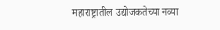महाराष्ट्रातील उद्योजकतेच्या नव्या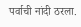पर्वाची नांदी ठरला.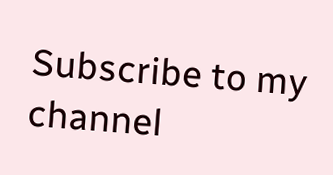Subscribe to my channel